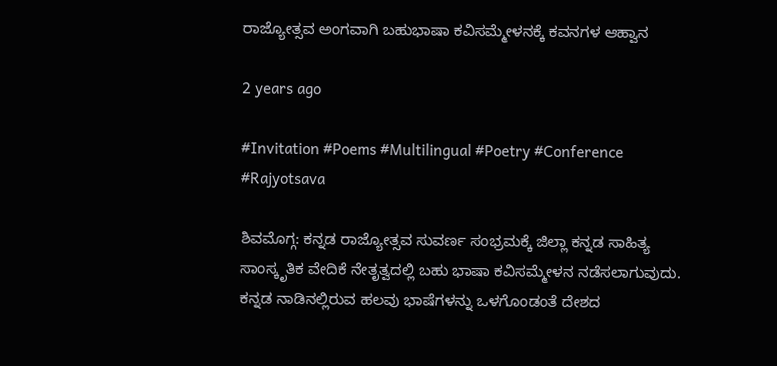ರಾಜ್ಯೋತ್ಸವ ಅಂಗವಾಗಿ ಬಹುಭಾಷಾ ಕವಿಸಮ್ಮೇಳನಕ್ಕೆ ಕವನಗಳ ಆಹ್ವಾನ

2 years ago

#Invitation #Poems #Multilingual #Poetry #Conference #Rajyotsava

ಶಿವಮೊಗ್ಗ: ಕನ್ನಡ ರಾಜ್ಯೋತ್ಸವ ಸುವರ್ಣ ಸಂಭ್ರಮಕ್ಕೆ ಜಿಲ್ಲಾ ಕನ್ನಡ ಸಾಹಿತ್ಯ ಸಾಂಸ್ಕೃತಿಕ ವೇದಿಕೆ ನೇತೃತ್ವದಲ್ಲಿ ಬಹು ಭಾಷಾ ಕವಿಸಮ್ಮೇಳನ ನಡೆಸಲಾಗುವುದು. ಕನ್ನಡ ನಾಡಿನಲ್ಲಿರುವ ಹಲವು ಭಾಷೆಗಳನ್ನು ಒಳಗೊಂಡಂತೆ ದೇಶದ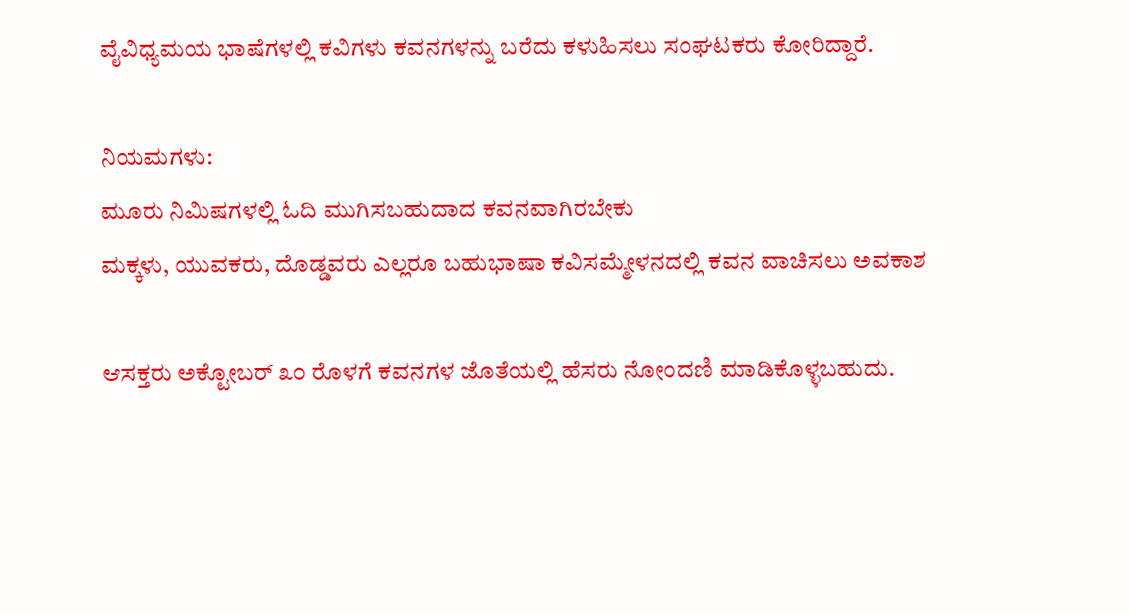ವೈವಿಧ್ಯಮಯ ಭಾಷೆಗಳಲ್ಲಿ ಕವಿಗಳು ಕವನಗಳನ್ನು ಬರೆದು ಕಳುಹಿಸಲು ಸಂಘಟಕರು ಕೋರಿದ್ದಾರೆ.

ನಿಯಮಗಳು:
ಮೂರು ನಿಮಿಷಗಳಲ್ಲಿ ಓದಿ ಮುಗಿಸಬಹುದಾದ ಕವನವಾಗಿರಬೇಕು
ಮಕ್ಕಳು, ಯುವಕರು, ದೊಡ್ಡವರು ಎಲ್ಲರೂ ಬಹುಭಾಷಾ ಕವಿಸಮ್ಮೇಳನದಲ್ಲಿ ಕವನ ವಾಚಿಸಲು ಅವಕಾಶ

ಆಸಕ್ತರು ಅಕ್ಟೋಬರ್ ೩೦ ರೊಳಗೆ ಕವನಗಳ ಜೊತೆಯಲ್ಲಿ ಹೆಸರು ನೋಂದಣಿ ಮಾಡಿಕೊಳ್ಳಬಹುದು.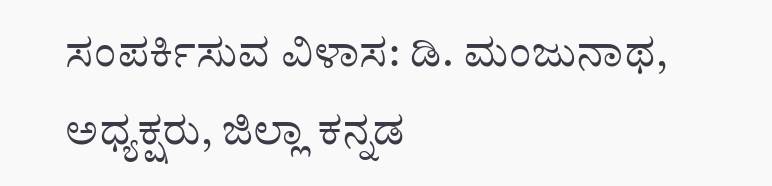ಸಂಪರ್ಕಿಸುವ ವಿಳಾಸ: ಡಿ. ಮಂಜುನಾಥ, ಅಧ್ಯಕ್ಷರು, ಜಿಲ್ಲಾ ಕನ್ನಡ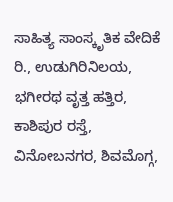ಸಾಹಿತ್ಯ ಸಾಂಸ್ಕೃತಿಕ ವೇದಿಕೆ ರಿ., ಉಡುಗಿರಿನಿಲಯ, ಭಗೀರಥ ವೃತ್ತ ಹತ್ತಿರ, ಕಾಶಿಪುರ ರಸ್ತೆ, ವಿನೋಬನಗರ, ಶಿವಮೊಗ್ಗ,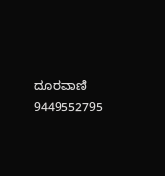ದೂರವಾಣಿ 9449552795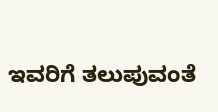ಇವರಿಗೆ ತಲುಪುವಂತೆ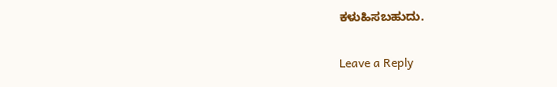ಕಳುಹಿಸಬಹುದು.

Leave a Reply